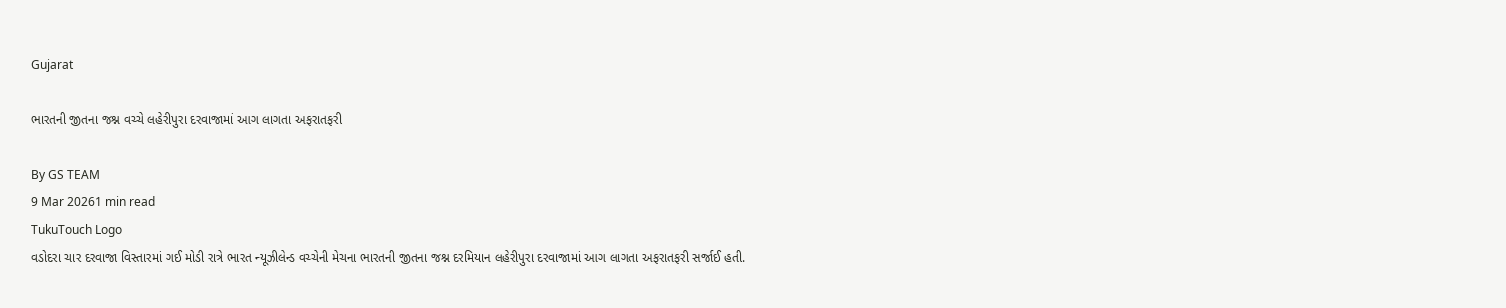Gujarat

ભારતની જીતના જશ્ન વચ્ચે લહેરીપુરા દરવાજામાં આગ લાગતા અફરાતફરી

By GS TEAM
9 Mar 20261 min read
TukuTouch Logo
વડોદરા ચાર દરવાજા વિસ્તારમાં ગઈ મોડી રાત્રે ભારત ન્યૂઝીલેન્ડ વચ્ચેની મેચના ભારતની જીતના જશ્ન દરમિયાન લહેરીપુરા દરવાજામાં આગ લાગતા અફરાતફરી સર્જાઈ હતી.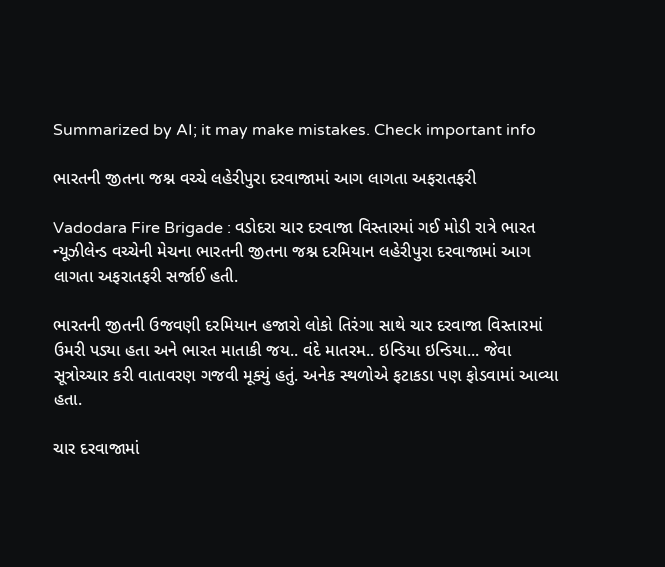Summarized by AI; it may make mistakes. Check important info

ભારતની જીતના જશ્ન વચ્ચે લહેરીપુરા દરવાજામાં આગ લાગતા અફરાતફરી

Vadodara Fire Brigade : વડોદરા ચાર દરવાજા વિસ્તારમાં ગઈ મોડી રાત્રે ભારત ન્યૂઝીલેન્ડ વચ્ચેની મેચના ભારતની જીતના જશ્ન દરમિયાન લહેરીપુરા દરવાજામાં આગ લાગતા અફરાતફરી સર્જાઈ હતી.

ભારતની જીતની ઉજવણી દરમિયાન હજારો લોકો તિરંગા સાથે ચાર દરવાજા વિસ્તારમાં ઉમરી પડ્યા હતા અને ભારત માતાકી જય.. વંદે માતરમ.. ઇન્ડિયા ઇન્ડિયા... જેવા સૂત્રોચ્ચાર કરી વાતાવરણ ગજવી મૂક્યું હતું. અનેક સ્થળોએ ફટાકડા પણ ફોડવામાં આવ્યા હતા.

ચાર દરવાજામાં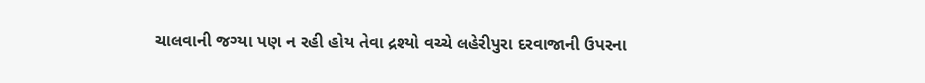ચાલવાની જગ્યા પણ ન રહી હોય તેવા દ્રશ્યો વચ્ચે લહેરીપુરા દરવાજાની ઉપરના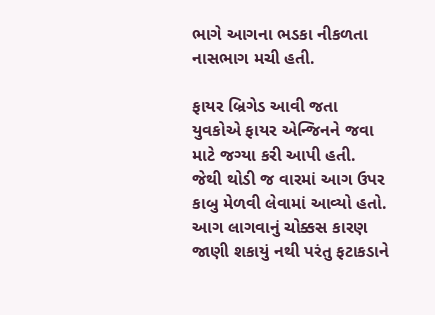ભાગે આગના ભડકા નીકળતા નાસભાગ મચી હતી.

ફાયર બ્રિગેડ આવી જતા યુવકોએ ફાયર એન્જિનને જવા માટે જગ્યા કરી આપી હતી. જેથી થોડી જ વારમાં આગ ઉપર કાબુ મેળવી લેવામાં આવ્યો હતો. આગ લાગવાનું ચોક્કસ કારણ જાણી શકાયું નથી પરંતુ ફટાકડાને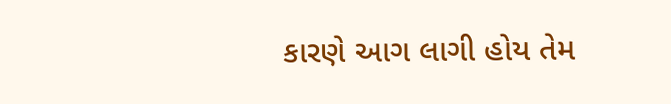કારણે આગ લાગી હોય તેમ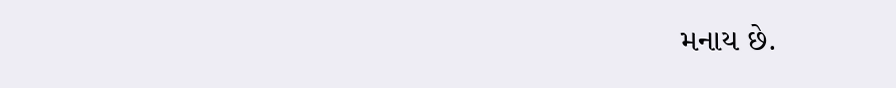મનાય છે.